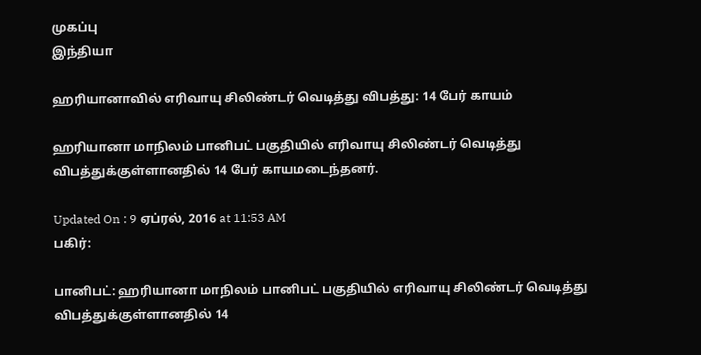முகப்பு
இந்தியா

ஹரியானாவில் எரிவாயு சிலிண்டர் வெடித்து விபத்து: 14 பேர் காயம்

ஹரியானா மாநிலம் பானிபட் பகுதியில் எரிவாயு சிலிண்டர் வெடித்து விபத்துக்குள்ளானதில் 14 பேர் காயமடைந்தனர்.

Updated On : 9 ஏப்ரல், 2016 at 11:53 AM
பகிர்:

பானிபட்: ஹரியானா மாநிலம் பானிபட் பகுதியில் எரிவாயு சிலிண்டர் வெடித்து விபத்துக்குள்ளானதில் 14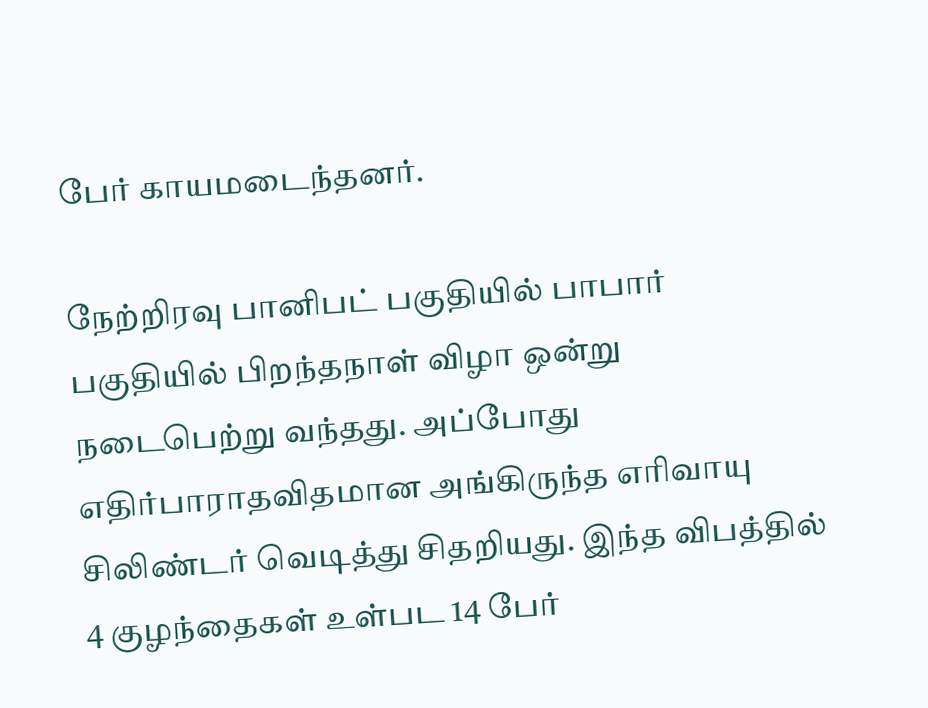பேர் காயமடைந்தனர்.

நேற்றிரவு பானிபட் பகுதியில் பாபார் பகுதியில் பிறந்தநாள் விழா ஒன்று நடைபெற்று வந்தது. அப்போது எதிர்பாராதவிதமான அங்கிருந்த எரிவாயு சிலிண்டர் வெடித்து சிதறியது. இந்த விபத்தில் 4 குழந்தைகள் உள்பட 14 பேர்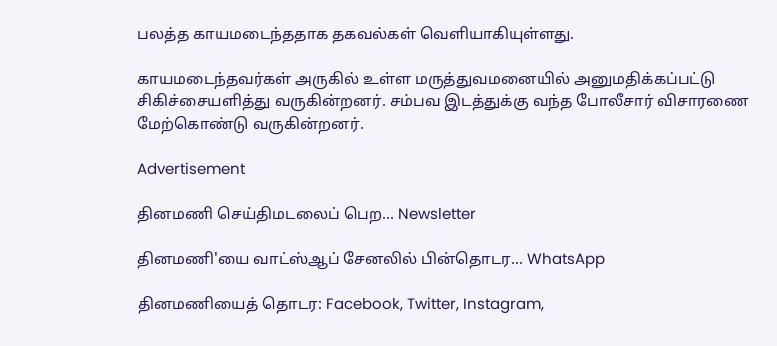பலத்த காயமடைந்ததாக தகவல்கள் வெளியாகியுள்ளது.

காயமடைந்தவர்கள் அருகில் உள்ள மருத்துவமனையில் அனுமதிக்கப்பட்டு சிகிச்சையளித்து வருகின்றனர். சம்பவ இடத்துக்கு வந்த போலீசார் விசாரணை மேற்கொண்டு வருகின்றனர்.

Advertisement

தினமணி செய்திமடலைப் பெற... Newsletter

தினமணி'யை வாட்ஸ்ஆப் சேனலில் பின்தொடர... WhatsApp

தினமணியைத் தொடர: Facebook, Twitter, Instagram,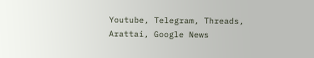Youtube, Telegram, Threads, Arattai, Google News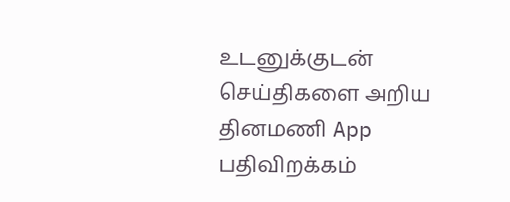உடனுக்குடன் செய்திகளை அறிய தினமணி App பதிவிறக்கம்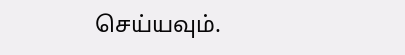செய்யவும்.